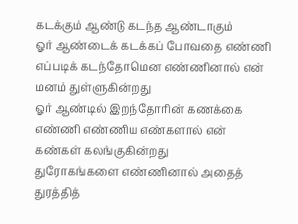கடக்கும் ஆண்டு கடந்த ஆண்டாகும்
ஓர் ஆண்டைக் கடக்கப் போவதை எண்ணி எப்படிக் கடந்தோமென எண்ணினால் என் மனம் துள்ளுகின்றது
ஓர் ஆண்டில் இறந்தோரின் கணக்கை எண்ணி எண்ணிய எண்களால் என் கண்கள் கலங்குகின்றது
துரோகங்களை எண்ணினால் அதைத் துரத்தித்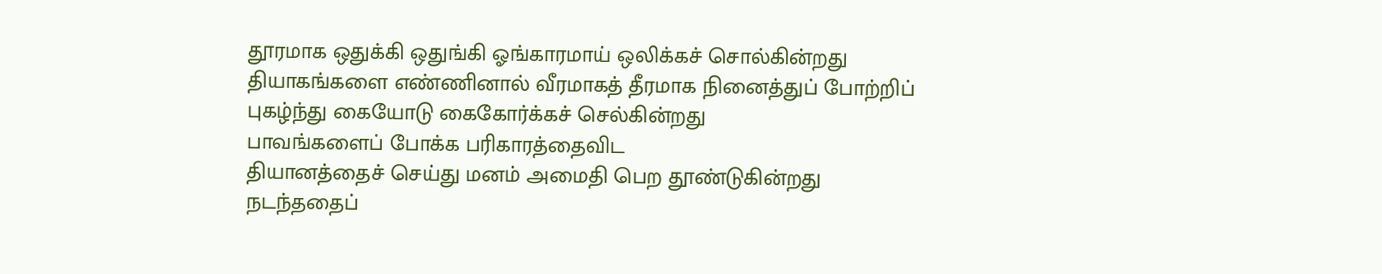தூரமாக ஒதுக்கி ஒதுங்கி ஓங்காரமாய் ஒலிக்கச் சொல்கின்றது
தியாகங்களை எண்ணினால் வீரமாகத் தீரமாக நினைத்துப் போற்றிப் புகழ்ந்து கையோடு கைகோர்க்கச் செல்கின்றது
பாவங்களைப் போக்க பரிகாரத்தைவிட
தியானத்தைச் செய்து மனம் அமைதி பெற தூண்டுகின்றது
நடந்ததைப்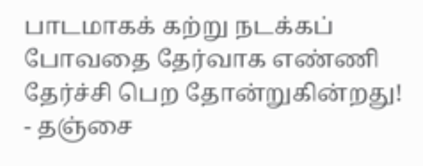பாடமாகக் கற்று நடக்கப் போவதை தேர்வாக எண்ணி தேர்ச்சி பெற தோன்றுகின்றது!
- தஞ்சை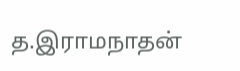த.இராமநாதன்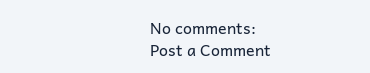No comments:
Post a Comment